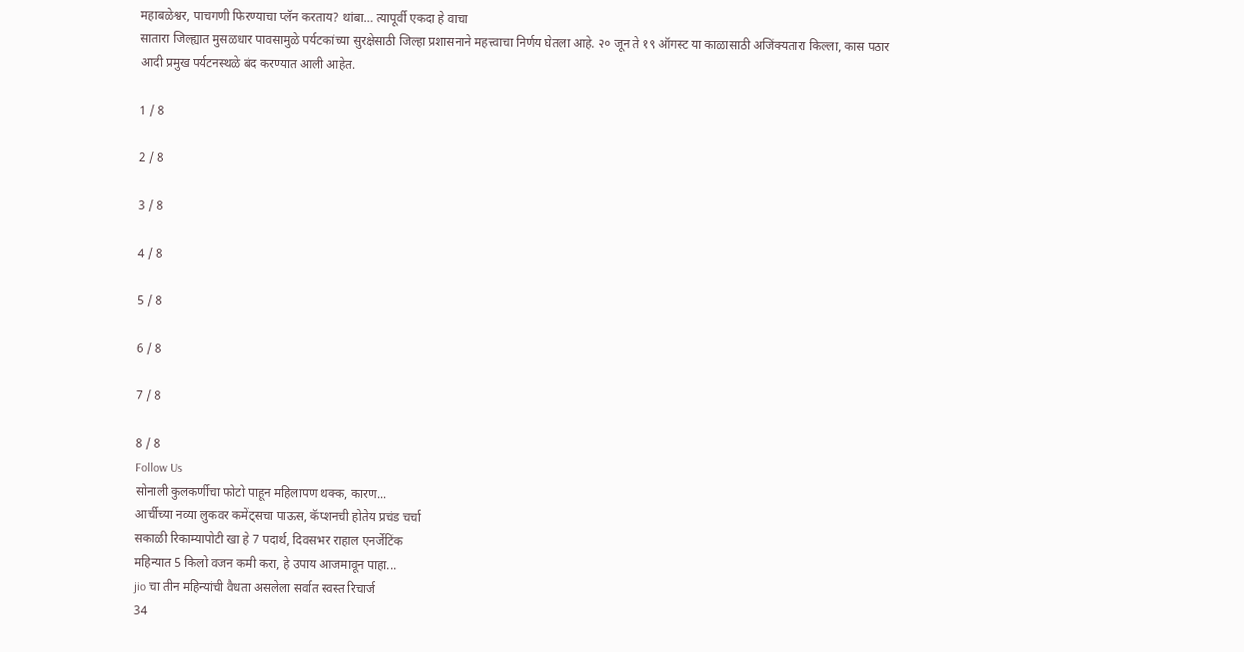महाबळेश्वर, पाचगणी फिरण्याचा प्लॅन करताय? थांबा… त्यापूर्वी एकदा हे वाचा
सातारा जिल्ह्यात मुसळधार पावसामुळे पर्यटकांच्या सुरक्षेसाठी जिल्हा प्रशासनाने महत्त्वाचा निर्णय घेतला आहे. २० जून ते १९ ऑगस्ट या काळासाठी अजिंक्यतारा किल्ला, कास पठार आदी प्रमुख पर्यटनस्थळे बंद करण्यात आली आहेत.

1 / 8

2 / 8

3 / 8

4 / 8

5 / 8

6 / 8

7 / 8

8 / 8
Follow Us
सोनाली कुलकर्णीचा फोटो पाहून महिलापण थक्क, कारण...
आर्चीच्या नव्या लुकवर कमेंट्सचा पाऊस, कॅप्शनची होतेय प्रचंड चर्चा
सकाळी रिकाम्यापोटी खा हे 7 पदार्थ, दिवसभर राहाल एनर्जेटिंक
महिन्यात 5 किलो वजन कमी करा, हे उपाय आजमावून पाहा...
jio चा तीन महिन्यांची वैधता असलेला सर्वात स्वस्त रिचार्ज
34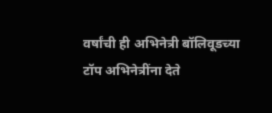वर्षांची ही अभिनेत्री बॉलिवूडच्या टॉप अभिनेत्रींना देते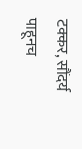टक्कर, सौंदर्य पाहूनच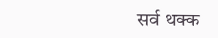सर्व थक्क